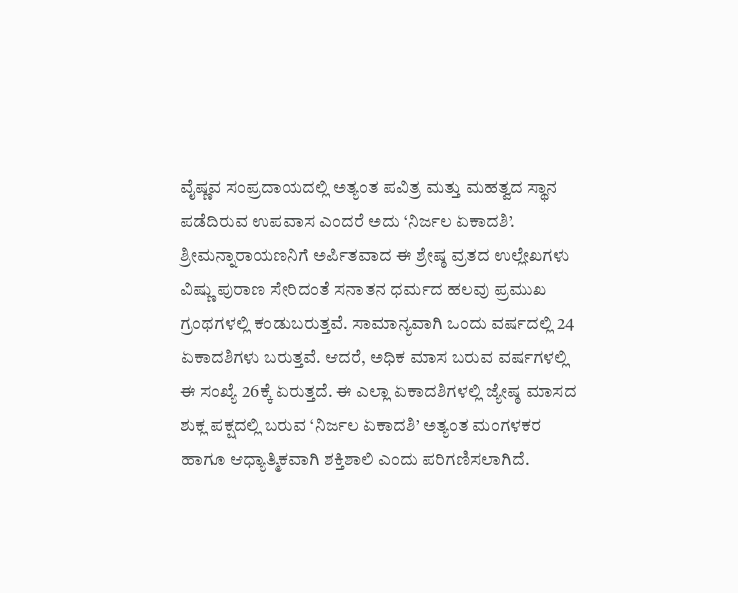ವೈಷ್ಣವ ಸಂಪ್ರದಾಯದಲ್ಲಿ ಅತ್ಯಂತ ಪವಿತ್ರ ಮತ್ತು ಮಹತ್ವದ ಸ್ಥಾನ ಪಡೆದಿರುವ ಉಪವಾಸ ಎಂದರೆ ಅದು ‘ನಿರ್ಜಲ ಏಕಾದಶಿ’. ಶ್ರೀಮನ್ನಾರಾಯಣನಿಗೆ ಅರ್ಪಿತವಾದ ಈ ಶ್ರೇಷ್ಠ ವ್ರತದ ಉಲ್ಲೇಖಗಳು ವಿಷ್ಣು ಪುರಾಣ ಸೇರಿದಂತೆ ಸನಾತನ ಧರ್ಮದ ಹಲವು ಪ್ರಮುಖ ಗ್ರಂಥಗಳಲ್ಲಿ ಕಂಡುಬರುತ್ತವೆ. ಸಾಮಾನ್ಯವಾಗಿ ಒಂದು ವರ್ಷದಲ್ಲಿ 24 ಏಕಾದಶಿಗಳು ಬರುತ್ತವೆ. ಆದರೆ, ಅಧಿಕ ಮಾಸ ಬರುವ ವರ್ಷಗಳಲ್ಲಿ ಈ ಸಂಖ್ಯೆ 26ಕ್ಕೆ ಏರುತ್ತದೆ. ಈ ಎಲ್ಲಾ ಏಕಾದಶಿಗಳಲ್ಲಿ ಜ್ಯೇಷ್ಠ ಮಾಸದ ಶುಕ್ಲ ಪಕ್ಷದಲ್ಲಿ ಬರುವ ‘ನಿರ್ಜಲ ಏಕಾದಶಿ’ ಅತ್ಯಂತ ಮಂಗಳಕರ ಹಾಗೂ ಆಧ್ಯಾತ್ಮಿಕವಾಗಿ ಶಕ್ತಿಶಾಲಿ ಎಂದು ಪರಿಗಣಿಸಲಾಗಿದೆ.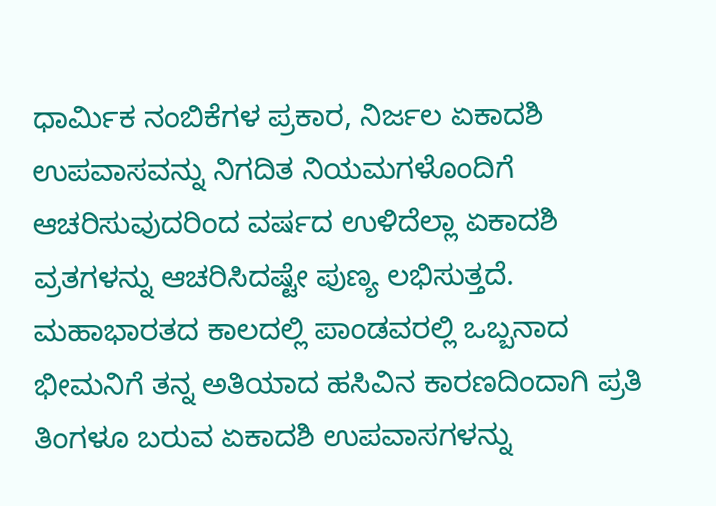ಧಾರ್ಮಿಕ ನಂಬಿಕೆಗಳ ಪ್ರಕಾರ, ನಿರ್ಜಲ ಏಕಾದಶಿ ಉಪವಾಸವನ್ನು ನಿಗದಿತ ನಿಯಮಗಳೊಂದಿಗೆ ಆಚರಿಸುವುದರಿಂದ ವರ್ಷದ ಉಳಿದೆಲ್ಲಾ ಏಕಾದಶಿ ವ್ರತಗಳನ್ನು ಆಚರಿಸಿದಷ್ಟೇ ಪುಣ್ಯ ಲಭಿಸುತ್ತದೆ. ಮಹಾಭಾರತದ ಕಾಲದಲ್ಲಿ ಪಾಂಡವರಲ್ಲಿ ಒಬ್ಬನಾದ ಭೀಮನಿಗೆ ತನ್ನ ಅತಿಯಾದ ಹಸಿವಿನ ಕಾರಣದಿಂದಾಗಿ ಪ್ರತಿ ತಿಂಗಳೂ ಬರುವ ಏಕಾದಶಿ ಉಪವಾಸಗಳನ್ನು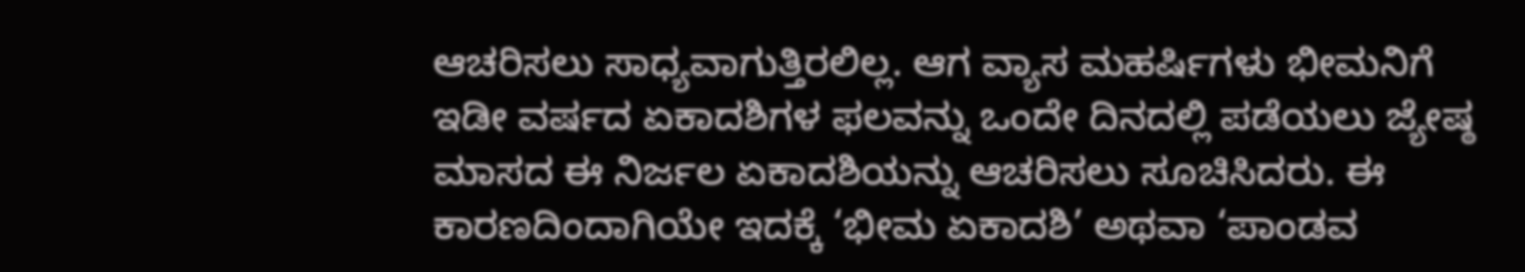ಆಚರಿಸಲು ಸಾಧ್ಯವಾಗುತ್ತಿರಲಿಲ್ಲ. ಆಗ ವ್ಯಾಸ ಮಹರ್ಷಿಗಳು ಭೀಮನಿಗೆ ಇಡೀ ವರ್ಷದ ಏಕಾದಶಿಗಳ ಫಲವನ್ನು ಒಂದೇ ದಿನದಲ್ಲಿ ಪಡೆಯಲು ಜ್ಯೇಷ್ಠ ಮಾಸದ ಈ ನಿರ್ಜಲ ಏಕಾದಶಿಯನ್ನು ಆಚರಿಸಲು ಸೂಚಿಸಿದರು. ಈ ಕಾರಣದಿಂದಾಗಿಯೇ ಇದಕ್ಕೆ ‘ಭೀಮ ಏಕಾದಶಿ’ ಅಥವಾ ‘ಪಾಂಡವ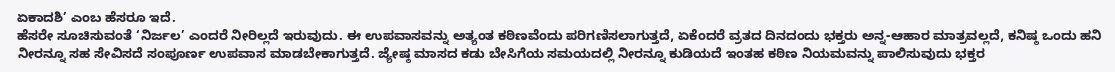ಏಕಾದಶಿ’ ಎಂಬ ಹೆಸರೂ ಇದೆ.
ಹೆಸರೇ ಸೂಚಿಸುವಂತೆ ‘ನಿರ್ಜಲ’ ಎಂದರೆ ನೀರಿಲ್ಲದೆ ಇರುವುದು. ಈ ಉಪವಾಸವನ್ನು ಅತ್ಯಂತ ಕಠಿಣವೆಂದು ಪರಿಗಣಿಸಲಾಗುತ್ತದೆ, ಏಕೆಂದರೆ ವ್ರತದ ದಿನದಂದು ಭಕ್ತರು ಅನ್ನ-ಆಹಾರ ಮಾತ್ರವಲ್ಲದೆ, ಕನಿಷ್ಠ ಒಂದು ಹನಿ ನೀರನ್ನೂ ಸಹ ಸೇವಿಸದೆ ಸಂಪೂರ್ಣ ಉಪವಾಸ ಮಾಡಬೇಕಾಗುತ್ತದೆ. ಜ್ಯೇಷ್ಠ ಮಾಸದ ಕಡು ಬೇಸಿಗೆಯ ಸಮಯದಲ್ಲಿ ನೀರನ್ನೂ ಕುಡಿಯದೆ ಇಂತಹ ಕಠಿಣ ನಿಯಮವನ್ನು ಪಾಲಿಸುವುದು ಭಕ್ತರ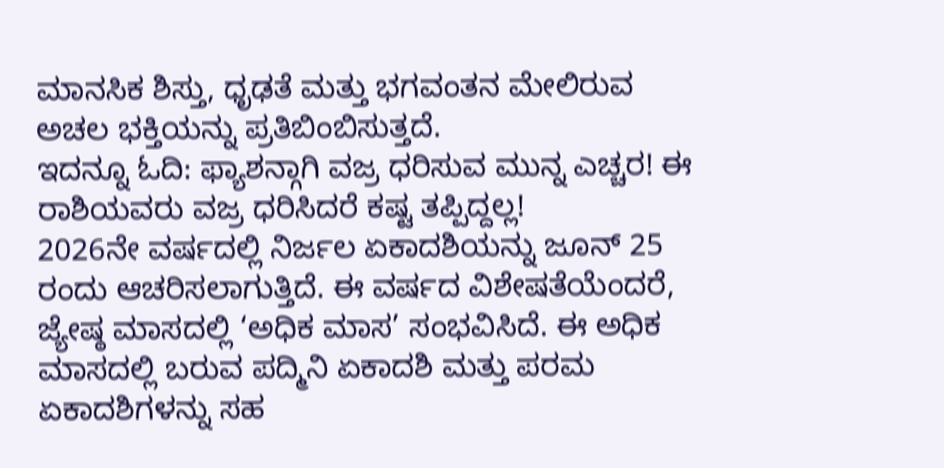ಮಾನಸಿಕ ಶಿಸ್ತು, ಧೃಢತೆ ಮತ್ತು ಭಗವಂತನ ಮೇಲಿರುವ ಅಚಲ ಭಕ್ತಿಯನ್ನು ಪ್ರತಿಬಿಂಬಿಸುತ್ತದೆ.
ಇದನ್ನೂ ಓದಿ: ಫ್ಯಾಶನ್ಗಾಗಿ ವಜ್ರ ಧರಿಸುವ ಮುನ್ನ ಎಚ್ಚರ! ಈ ರಾಶಿಯವರು ವಜ್ರ ಧರಿಸಿದರೆ ಕಷ್ಟ ತಪ್ಪಿದ್ದಲ್ಲ!
2026ನೇ ವರ್ಷದಲ್ಲಿ ನಿರ್ಜಲ ಏಕಾದಶಿಯನ್ನು ಜೂನ್ 25 ರಂದು ಆಚರಿಸಲಾಗುತ್ತಿದೆ. ಈ ವರ್ಷದ ವಿಶೇಷತೆಯೆಂದರೆ, ಜ್ಯೇಷ್ಠ ಮಾಸದಲ್ಲಿ ‘ಅಧಿಕ ಮಾಸ’ ಸಂಭವಿಸಿದೆ. ಈ ಅಧಿಕ ಮಾಸದಲ್ಲಿ ಬರುವ ಪದ್ಮಿನಿ ಏಕಾದಶಿ ಮತ್ತು ಪರಮ ಏಕಾದಶಿಗಳನ್ನು ಸಹ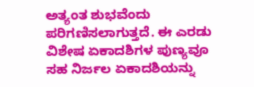ಅತ್ಯಂತ ಶುಭವೆಂದು ಪರಿಗಣಿಸಲಾಗುತ್ತದೆ. ಈ ಎರಡು ವಿಶೇಷ ಏಕಾದಶಿಗಳ ಪುಣ್ಯವೂ ಸಹ ನಿರ್ಜಲ ಏಕಾದಶಿಯನ್ನು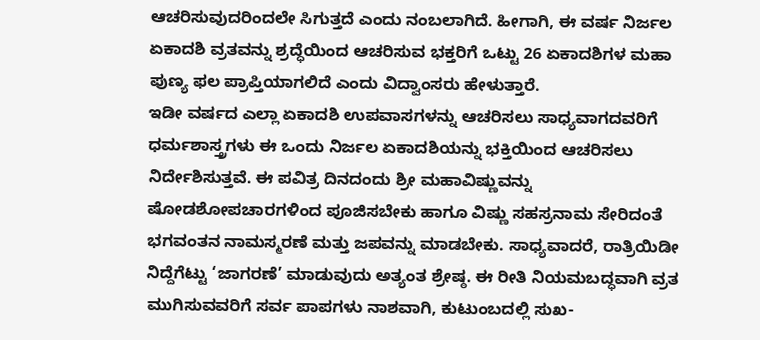ಆಚರಿಸುವುದರಿಂದಲೇ ಸಿಗುತ್ತದೆ ಎಂದು ನಂಬಲಾಗಿದೆ. ಹೀಗಾಗಿ, ಈ ವರ್ಷ ನಿರ್ಜಲ ಏಕಾದಶಿ ವ್ರತವನ್ನು ಶ್ರದ್ಧೆಯಿಂದ ಆಚರಿಸುವ ಭಕ್ತರಿಗೆ ಒಟ್ಟು 26 ಏಕಾದಶಿಗಳ ಮಹಾ ಪುಣ್ಯ ಫಲ ಪ್ರಾಪ್ತಿಯಾಗಲಿದೆ ಎಂದು ವಿದ್ವಾಂಸರು ಹೇಳುತ್ತಾರೆ.
ಇಡೀ ವರ್ಷದ ಎಲ್ಲಾ ಏಕಾದಶಿ ಉಪವಾಸಗಳನ್ನು ಆಚರಿಸಲು ಸಾಧ್ಯವಾಗದವರಿಗೆ ಧರ್ಮಶಾಸ್ತ್ರಗಳು ಈ ಒಂದು ನಿರ್ಜಲ ಏಕಾದಶಿಯನ್ನು ಭಕ್ತಿಯಿಂದ ಆಚರಿಸಲು ನಿರ್ದೇಶಿಸುತ್ತವೆ. ಈ ಪವಿತ್ರ ದಿನದಂದು ಶ್ರೀ ಮಹಾವಿಷ್ಣುವನ್ನು ಷೋಡಶೋಪಚಾರಗಳಿಂದ ಪೂಜಿಸಬೇಕು ಹಾಗೂ ವಿಷ್ಣು ಸಹಸ್ರನಾಮ ಸೇರಿದಂತೆ ಭಗವಂತನ ನಾಮಸ್ಮರಣೆ ಮತ್ತು ಜಪವನ್ನು ಮಾಡಬೇಕು. ಸಾಧ್ಯವಾದರೆ, ರಾತ್ರಿಯಿಡೀ ನಿದ್ದೆಗೆಟ್ಟು ‘ಜಾಗರಣೆ’ ಮಾಡುವುದು ಅತ್ಯಂತ ಶ್ರೇಷ್ಠ. ಈ ರೀತಿ ನಿಯಮಬದ್ಧವಾಗಿ ವ್ರತ ಮುಗಿಸುವವರಿಗೆ ಸರ್ವ ಪಾಪಗಳು ನಾಶವಾಗಿ, ಕುಟುಂಬದಲ್ಲಿ ಸುಖ-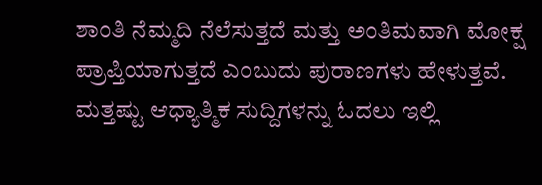ಶಾಂತಿ ನೆಮ್ಮದಿ ನೆಲೆಸುತ್ತದೆ ಮತ್ತು ಅಂತಿಮವಾಗಿ ಮೋಕ್ಷ ಪ್ರಾಪ್ತಿಯಾಗುತ್ತದೆ ಎಂಬುದು ಪುರಾಣಗಳು ಹೇಳುತ್ತವೆ.
ಮತ್ತಷ್ಟು ಆಧ್ಯಾತ್ಮಿಕ ಸುದ್ದಿಗಳನ್ನು ಓದಲು ಇಲ್ಲಿ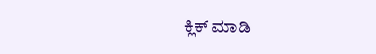ಕ್ಲಿಕ್ ಮಾಡಿ